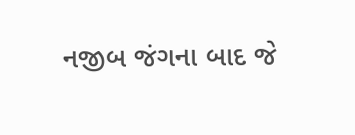નજીબ જંગના બાદ જે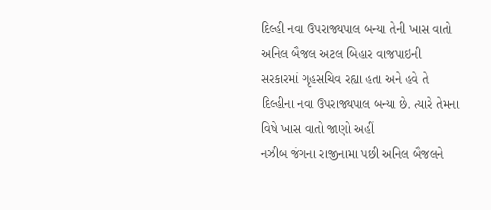દિલ્હી નવા ઉપરાજ્યપાલ બન્યા તેની ખાસ વાતો
અનિલ બૈજલ અટલ બિહાર વાજપાઇની સરકારમાં ગૃહસચિવ રહ્યા હતા અને હવે તે દિલ્હીના નવા ઉપરાજ્યપાલ બન્યા છે. ત્યારે તેમના વિષે ખાસ વાતો જાણો અહીં
નઝીબ જંગના રાજીનામા પછી અનિલ બૈજલને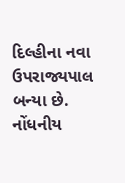દિલ્હીના નવા ઉપરાજ્યપાલ બન્યા છે. નોંધનીય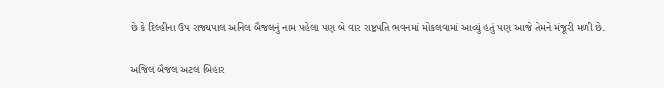છે કે દિલ્હીના ઉપ રાજ્યપાલ અનિલ બૈજલનું નામ પહેલા પણ બે વાર રાષ્ટ્રપતિ ભવનમાં મોકલવામાં આવ્યું હતું પણ આજે તેમને મંજૂરી મળી છે.

અજિલ બૈજલ અટલ બિહાર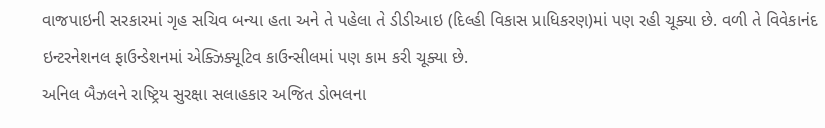વાજપાઇની સરકારમાં ગૃહ સચિવ બન્યા હતા અને તે પહેલા તે ડીડીઆઇ (દિલ્હી વિકાસ પ્રાધિકરણ)માં પણ રહી ચૂક્યા છે. વળી તે વિવેકાનંદ ઇન્ટરનેશનલ ફાઉન્ડેશનમાં એક્ઝિક્યૂટિવ કાઉન્સીલમાં પણ કામ કરી ચૂક્યા છે.
અનિલ બૈઝલને રાષ્ટ્રિય સુરક્ષા સલાહકાર અજિત ડોભલના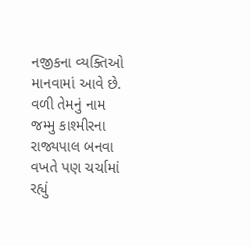નજીકના વ્યક્તિઓ માનવામાં આવે છે. વળી તેમનું નામ જમ્મુ કાશ્મીરના રાજ્યપાલ બનવા વખતે પણ ચર્ચામાં રહ્યું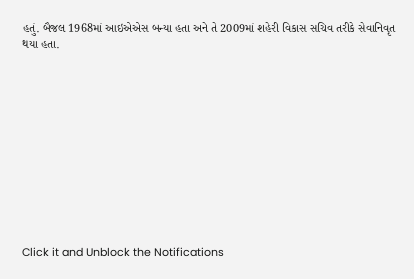હતું. બૈજલ 1968માં આઇએએસ બન્યા હતા અને તે 2009માં શહેરી વિકાસ સચિવ તરીકે સેવાનિવૃત થયા હતા.












Click it and Unblock the Notifications